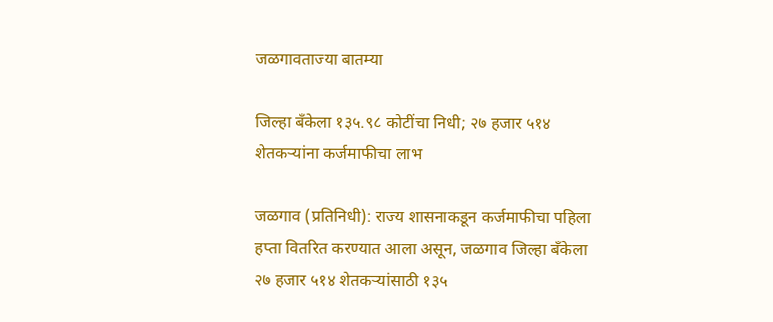जळगावताज्या बातम्या

जिल्हा बँकेला १३५.९८ कोटींचा निधी; २७ हजार ५१४ शेतकऱ्यांना कर्जमाफीचा लाभ

जळगाव (प्रतिनिधी): राज्य शासनाकडून कर्जमाफीचा पहिला हप्ता वितरित करण्यात आला असून, जळगाव जिल्हा बँकेला २७ हजार ५१४ शेतकऱ्यांसाठी १३५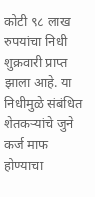कोटी ९८ लाख रुपयांचा निधी शुक्रवारी प्राप्त झाला आहे. या निधीमुळे संबंधित शेतकऱ्यांचे जुने कर्ज माफ होण्याचा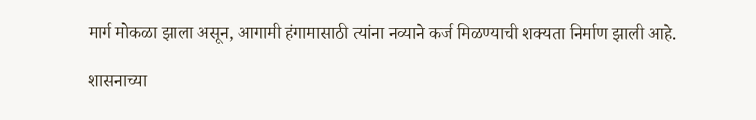मार्ग मोकळा झाला असून, आगामी हंगामासाठी त्यांना नव्याने कर्ज मिळण्याची शक्यता निर्माण झाली आहे.

शासनाच्या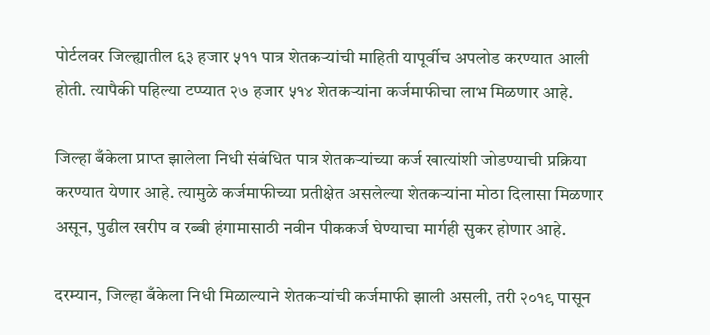पोर्टलवर जिल्ह्यातील ६३ हजार ५११ पात्र शेतकऱ्यांची माहिती यापूर्वीच अपलोड करण्यात आली होती. त्यापैकी पहिल्या टप्प्यात २७ हजार ५१४ शेतकऱ्यांना कर्जमाफीचा लाभ मिळणार आहे.

जिल्हा बँकेला प्राप्त झालेला निधी संबंधित पात्र शेतकऱ्यांच्या कर्ज खात्यांशी जोडण्याची प्रक्रिया करण्यात येणार आहे. त्यामुळे कर्जमाफीच्या प्रतीक्षेत असलेल्या शेतकऱ्यांना मोठा दिलासा मिळणार असून, पुढील खरीप व रब्बी हंगामासाठी नवीन पीककर्ज घेण्याचा मार्गही सुकर होणार आहे.

दरम्यान, जिल्हा बँकेला निधी मिळाल्याने शेतकऱ्यांची कर्जमाफी झाली असली, तरी २०१९ पासून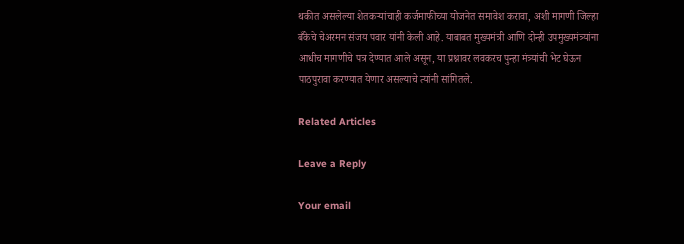थकीत असलेल्या शेतकऱ्यांचाही कर्जमाफीच्या योजनेत समावेश करावा, अशी मागणी जिल्हा बँकेचे चेअरमन संजय पवार यांनी केली आहे. याबाबत मुख्यमंत्री आणि दोन्ही उपमुख्यमंत्र्यांना आधीच मागणीचे पत्र देण्यात आले असून, या प्रश्नावर लवकरच पुन्हा मंत्र्यांची भेट घेऊन पाठपुरावा करण्यात येणार असल्याचे त्यांनी सांगितले.

Related Articles

Leave a Reply

Your email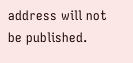address will not be published.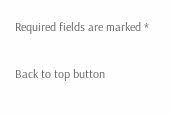Required fields are marked *

Back to top button